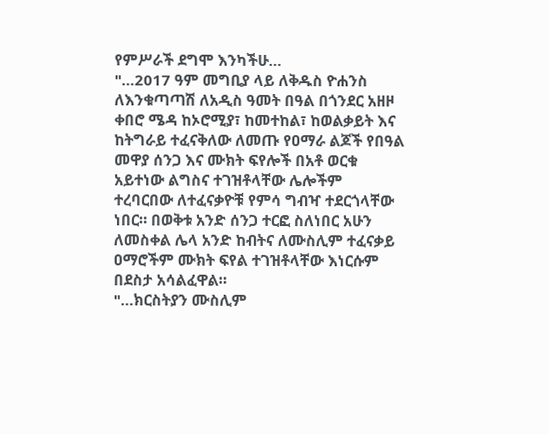የምሥራች ደግሞ እንካችሁ…
"…2017 ዓም መግቢያ ላይ ለቅዱስ ዮሐንስ ለእንቁጣጣሽ ለአዲስ ዓመት በዓል በጎንደር አዘዞ ቀበሮ ሜዳ ከኦሮሚያ፣ ከመተከል፣ ከወልቃይት እና ከትግራይ ተፈናቅለው ለመጡ የዐማራ ልጆች የበዓል መዋያ ሰንጋ እና ሙክት ፍየሎች በአቶ ወርቁ አይተነው ልግስና ተገዝቶላቸው ሌሎችም ተረባርበው ለተፈናቃዮቹ የምሳ ግብዣ ተደርጎላቸው ነበር። በወቅቱ አንድ ሰንጋ ተርፎ ስለነበር አሁን ለመስቀል ሌላ አንድ ከብትና ለሙስሊም ተፈናቃይ ዐማሮችም ሙክት ፍየል ተገዝቶላቸው እነርሱም በደስታ አሳልፈዋል።
"…ክርስትያን ሙስሊም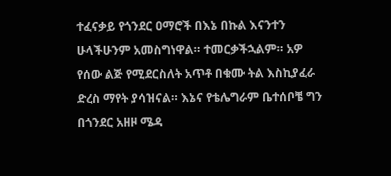ተፈናቃይ የጎንደር ዐማሮች በእኔ በኩል እናንተን ሁላችሁንም አመስግነዋል። ተመርቃችኋልም። አዎ የሰው ልጅ የሚደርስለት አጥቶ በቁሙ ትል እስኪያፈራ ድረስ ማየት ያሳዝናል። እኔና የቴሌግራም ቤተሰቦቼ ግን በጎንደር አዘዞ ሜዳ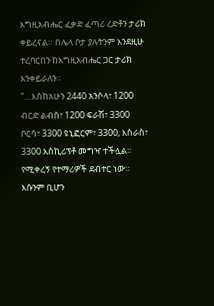እግዚአብሔር ፈቃድ ፈጣሪ ረድቶን ታሪክ ቀይረናል። በሌላ ቦታ ያሉትንም እንደዚሁ ተረባርበን ከእግዚአብሔር ጋር ታሪክ እንቀይራለን።
"…እስከአሁን 2440 አንሶላ፣ 1200 ብርድ ልብስ፣ 1200 ፍራሽ፣ 3300 ቦርሳ፣ 3300 ዩኒፎርም፣ 3300, እስራስ፣ 3300 እስኪሪፕቶ መግዣ ተችሏል። የሚቀረኝ የተማሪዎች ደብተር ነው። እሱንም ቢሆን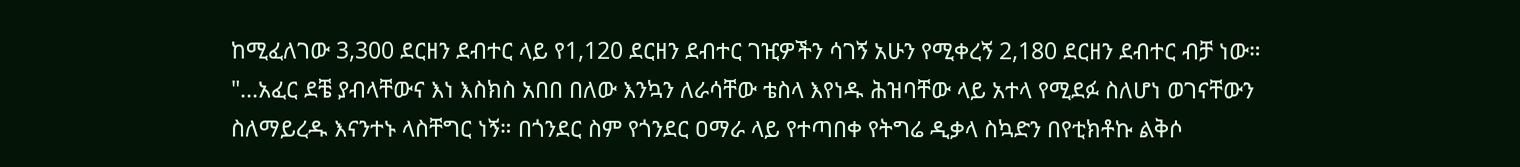ከሚፈለገው 3,300 ደርዘን ደብተር ላይ የ1,120 ደርዘን ደብተር ገዢዎችን ሳገኝ አሁን የሚቀረኝ 2,180 ደርዘን ደብተር ብቻ ነው።
"…አፈር ደቼ ያብላቸውና እነ እስክስ አበበ በለው እንኳን ለራሳቸው ቴስላ እየነዱ ሕዝባቸው ላይ አተላ የሚደፉ ስለሆነ ወገናቸውን ስለማይረዱ እናንተኑ ላስቸግር ነኝ። በጎንደር ስም የጎንደር ዐማራ ላይ የተጣበቀ የትግሬ ዲቃላ ስኳድን በየቲክቶኩ ልቅሶ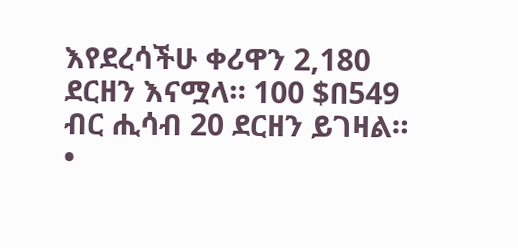እየደረሳችሁ ቀሪዋን 2,180 ደርዘን እናሟላ። 100 $በ549 ብር ሒሳብ 20 ደርዘን ይገዛል።
•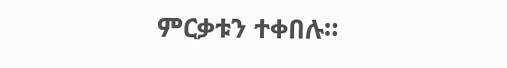ምርቃቱን ተቀበሉ።